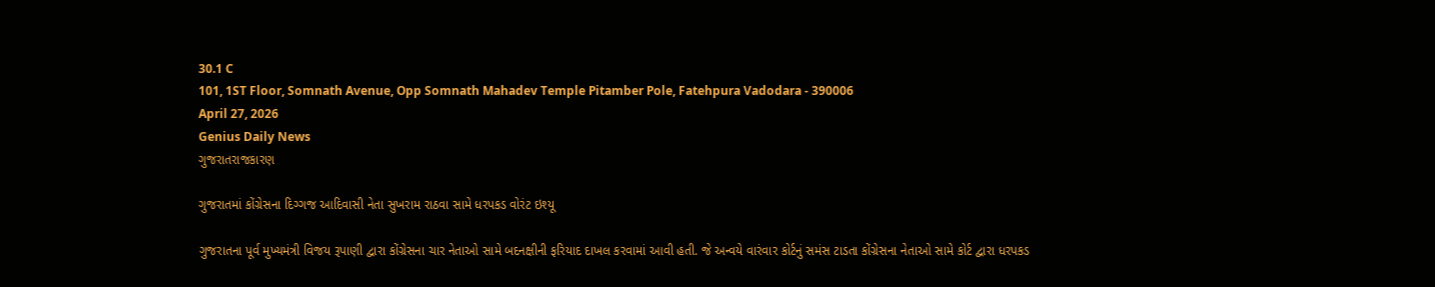30.1 C
101, 1ST Floor, Somnath Avenue, Opp Somnath Mahadev Temple Pitamber Pole, Fatehpura Vadodara - 390006
April 27, 2026
Genius Daily News
ગુજરાતરાજકારણ

ગુજરાતમાં કોંગ્રેસના દિગ્ગજ આદિવાસી નેતા સુખરામ રાઠવા સામે ધરપકડ વોરંટ ઇશ્યૂ

ગુજરાતના પૂર્વ મુખ્યમંત્રી વિજય રૂપાણી દ્વારા કોંગ્રેસના ચાર નેતાઓ સામે બદનક્ષીની ફરિયાદ દાખલ કરવામાં આવી હતી. જે અન્વયે વારંવાર કોર્ટનું સમંસ ટાડતા કોંગ્રેસના નેતાઓ સામે કોર્ટ દ્વારા ધરપકડ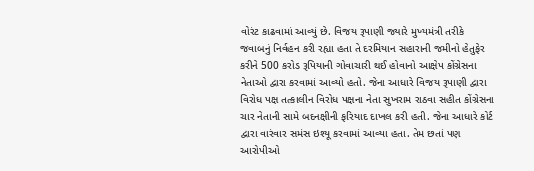વોરંટ કાઢવામાં આવ્યું છે. વિજય રૂપાણી જ્યારે મુખ્યમંત્રી તરીકે જવાબનું નિર્વહન કરી રહ્યા હતા તે દરમિયાન સહારાની જમીનો હેતુફેર કરીને 500 કરોડ રૂપિયાની ગોવાચારી થઈ હોવાનો આક્ષેપ કોંગ્રેસના નેતાઓ દ્વારા કરવામાં આવ્યો હતો. જેના આધારે વિજય રૂપાણી દ્વારા વિરોધ પક્ષ તત્કાલીન વિરોધ પક્ષના નેતા સુખરામ રાઠવા સહીત કોંગ્રેસના ચાર નેતાની સામે બદનક્ષીની ફરિયાદ દાખલ કરી હતી. જેના આધારે કોર્ટ દ્વારા વારંવાર સમંસ ઇશ્યૂ કરવામાં આવ્યા હતા. તેમ છતાં પણ આરોપીઓ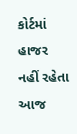કોર્ટમાં હાજર નહીં રહેતા આજ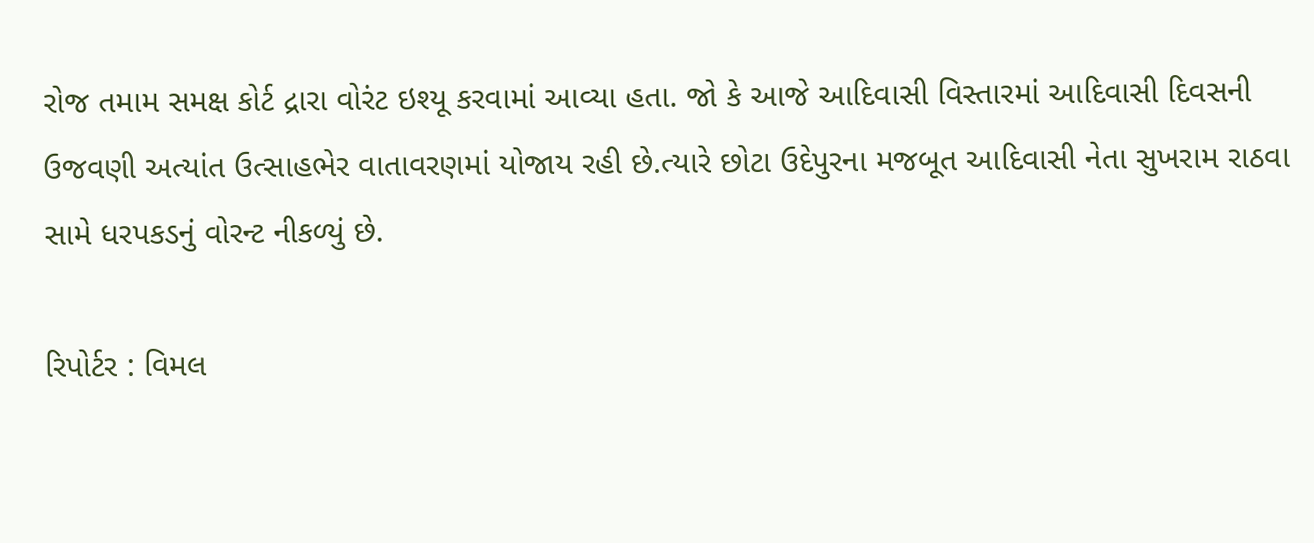રોજ તમામ સમક્ષ કોર્ટ દ્રારા વોરંટ ઇશ્યૂ કરવામાં આવ્યા હતા. જો કે આજે આદિવાસી વિસ્તારમાં આદિવાસી દિવસની ઉજવણી અત્યાંત ઉત્સાહભેર વાતાવરણમાં યોજાય રહી છે.ત્યારે છોટા ઉદેપુરના મજબૂત આદિવાસી નેતા સુખરામ રાઠવા સામે ધરપકડનું વોરન્ટ નીકળ્યું છે.

રિપોર્ટર : વિમલ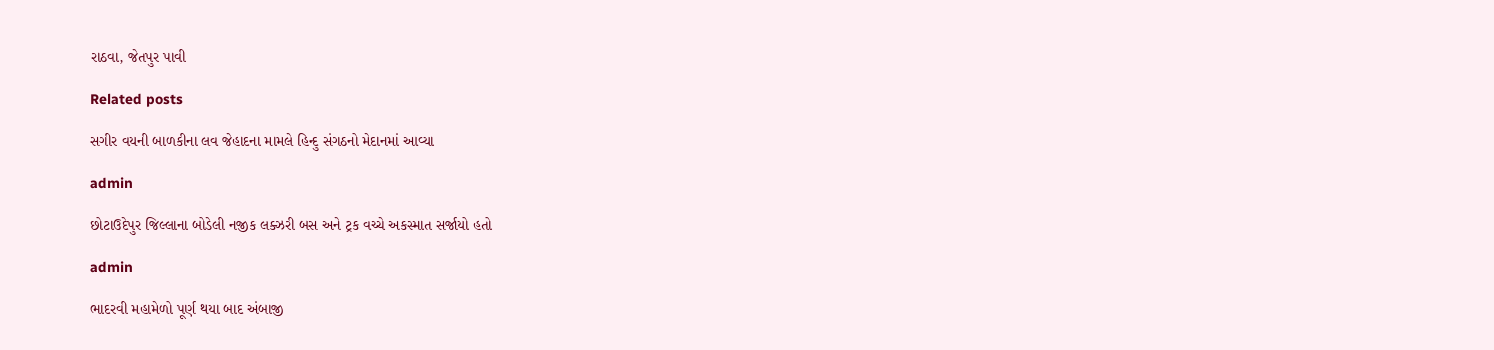રાઠવા, જેતપુર પાવી

Related posts

સગીર વયની બાળકીના લવ જેહાદના મામલે હિન્દુ સંગઠનો મેદાનમાં આવ્યા

admin

છોટાઉદેપુર જિલ્લાના બોડેલી નજીક લક્ઝરી બસ અને ટ્રક વચ્ચે અકસ્માત સર્જાયો હતો

admin

ભાદરવી મહામેળો પૂર્ણ થયા બાદ અંબાજી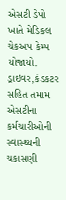એસટી ડેપો ખાતે મેડિકલ ચેકઅપ કેમ્પ યોજાયો. ડ્રાઇવર,કંડકટર સહિત તમામ એસટીના કર્મચારીઓની સ્વાસ્થ્યની ચકાસણી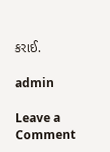કરાઈ.

admin

Leave a Comment